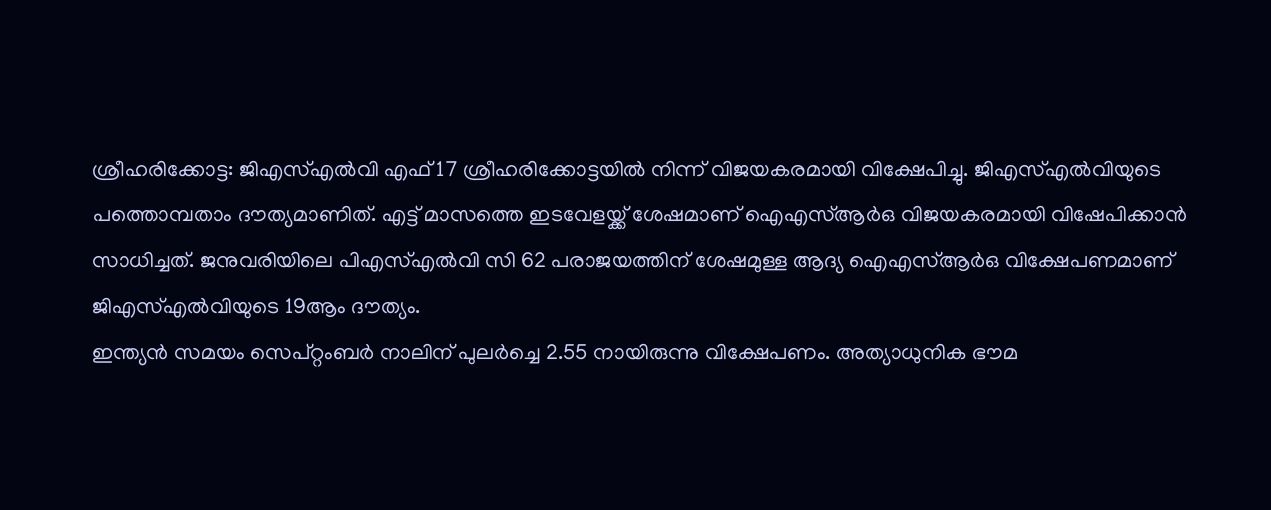ശ്രീഹരിക്കോട്ട: ജിഎസ്എൽവി എഫ് 17 ശ്രീഹരിക്കോട്ടയിൽ നിന്ന് വിജയകരമായി വിക്ഷേപിച്ചു. ജിഎസ്എൽവിയുടെ പത്തൊമ്പതാം ദൗത്യമാണിത്. എട്ട് മാസത്തെ ഇടവേളയ്ക്ക് ശേഷമാണ് ഐഎസ്ആർഒ വിജയകരമായി വിഷേപിക്കാൻ സാധിച്ചത്. ജനുവരിയിലെ പിഎസ്എൽവി സി 62 പരാജയത്തിന് ശേഷമുള്ള ആദ്യ ഐഎസ്ആർഒ വിക്ഷേപണമാണ് ജിഎസ്എൽവിയുടെ 19ആം ദൗത്യം.
ഇന്ത്യൻ സമയം സെപ്റ്റംബർ നാലിന് പുലർച്ചെ 2.55 നായിരുന്നു വിക്ഷേപണം. അത്യാധുനിക ഭൗമ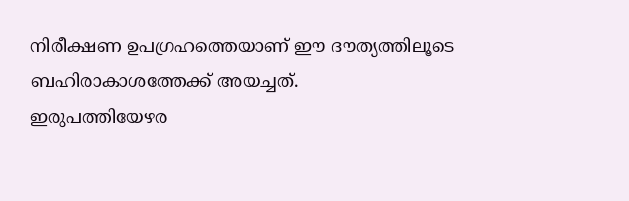നിരീക്ഷണ ഉപഗ്രഹത്തെയാണ് ഈ ദൗത്യത്തിലൂടെ ബഹിരാകാശത്തേക്ക് അയച്ചത്.
ഇരുപത്തിയേഴര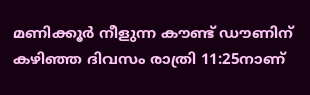മണിക്കൂർ നീളുന്ന കൗണ്ട് ഡൗണിന് കഴിഞ്ഞ ദിവസം രാത്രി 11:25നാണ്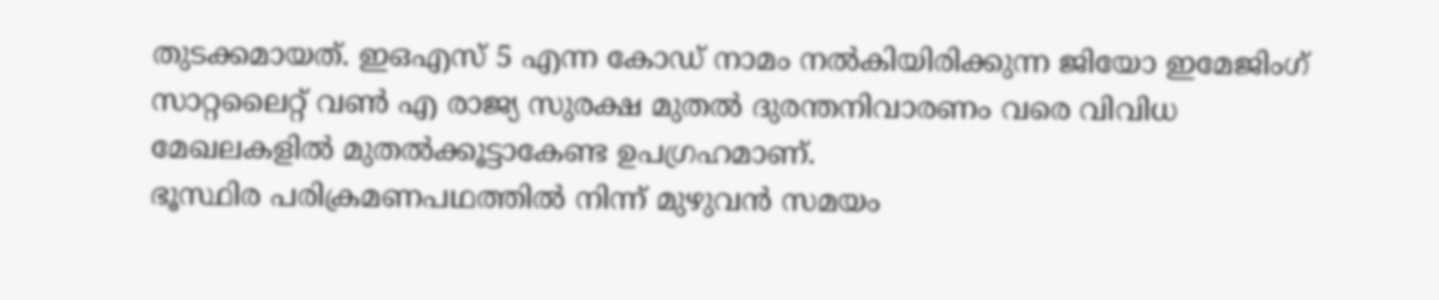തുടക്കമായത്. ഇഒഎസ് 5 എന്ന കോഡ് നാമം നൽകിയിരിക്കുന്ന ജിയോ ഇമേജിംഗ് സാറ്റലൈറ്റ് വൺ എ രാജ്യ സുരക്ഷ മുതൽ ദുരന്തനിവാരണം വരെ വിവിധ മേഖലകളിൽ മുതൽക്കൂട്ടാകേണ്ട ഉപഗ്രഹമാണ്.
ഭൂസ്ഥിര പരിക്രമണപഥത്തിൽ നിന്ന് മുഴുവൻ സമയം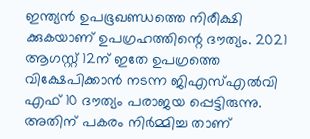ഇന്ത്യൻ ഉപഭൂഖണ്ഡത്തെ നിരീക്ഷി ക്കുകയാണ് ഉപഗ്രഹത്തിന്റെ ദൗത്യം. 2021 ആഗസ്റ്റ് 12ന് ഇതേ ഉപഗ്രത്തെ വിക്ഷേപിക്കാൻ നടന്ന ജിഎസ്എൽവി എഫ് 10 ദൗത്യം പരാജയ പ്പെട്ടിരുന്നു. അതിന് പകരം നിർമ്മിച്ച താണ്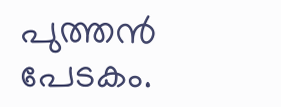പുത്തൻ പേടകം.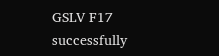GSLV F17 successfully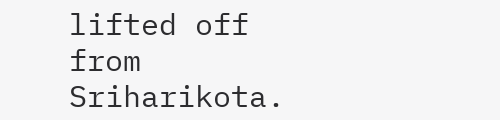lifted off from Sriharikota.